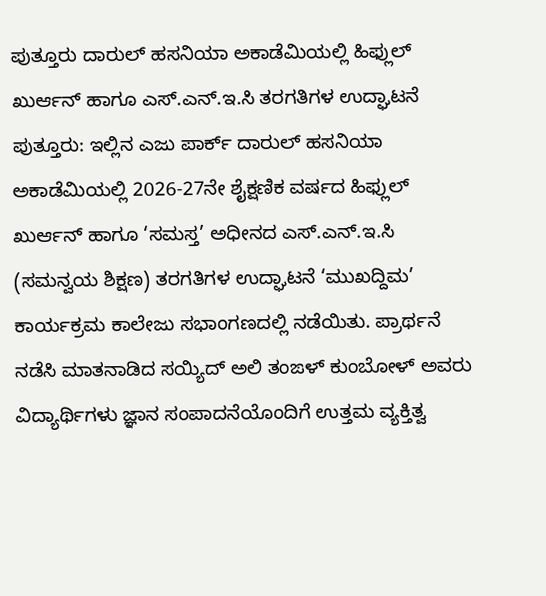ಪುತ್ತೂರು ದಾರುಲ್ ಹಸನಿಯಾ ಅಕಾಡೆಮಿಯಲ್ಲಿ ಹಿಫ್ಲುಲ್ ಖುರ್ಆನ್ ಹಾಗೂ ಎಸ್.ಎನ್.ಇ.ಸಿ ತರಗತಿಗಳ ಉದ್ಘಾಟನೆ
ಪುತ್ತೂರು: ಇಲ್ಲಿನ ಎಜು ಪಾರ್ಕ್ ದಾರುಲ್ ಹಸನಿಯಾ ಅಕಾಡೆಮಿಯಲ್ಲಿ 2026-27ನೇ ಶೈಕ್ಷಣಿಕ ವರ್ಷದ ಹಿಫ್ಲುಲ್ ಖುರ್ಆನ್ ಹಾಗೂ ‘ಸಮಸ್ತ’ ಅಧೀನದ ಎಸ್.ಎನ್.ಇ.ಸಿ (ಸಮನ್ವಯ ಶಿಕ್ಷಣ) ತರಗತಿಗಳ ಉದ್ಘಾಟನೆ ‘ಮುಖದ್ದಿಮ’ ಕಾರ್ಯಕ್ರಮ ಕಾಲೇಜು ಸಭಾಂಗಣದಲ್ಲಿ ನಡೆಯಿತು. ಪ್ರಾರ್ಥನೆ ನಡೆಸಿ ಮಾತನಾಡಿದ ಸಯ್ಯಿದ್ ಅಲಿ ತಂಙಳ್ ಕುಂಬೋಳ್ ಅವರು ವಿದ್ಯಾರ್ಥಿಗಳು ಜ್ಞಾನ ಸಂಪಾದನೆಯೊಂದಿಗೆ ಉತ್ತಮ ವ್ಯಕ್ತಿತ್ವ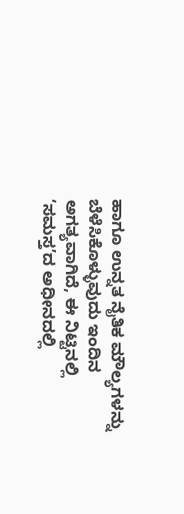ಹಾಗೂ ಉನ್ನತ ನೈತಿಕ ಮೌಲ್ಯಗಳನ್ನು ಬೆಳೆಸಿಕೊಳ್ಳುವುದು ಇಂದಿನ ಅಗತ್ಯವಾಗಿದೆ, ಈ ನಿಟ್ಟಿನಲ್ಲಿ ‘ಸಮಸ್ತ’ದ ಅಧೀನದಲ್ಲಿ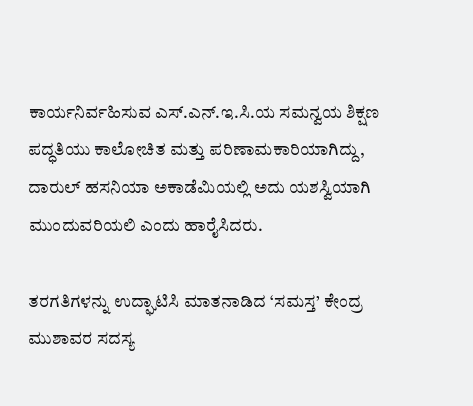ಕಾರ್ಯನಿರ್ವಹಿಸುವ ಎಸ್.ಎನ್.ಇ.ಸಿ.ಯ ಸಮನ್ವಯ ಶಿಕ್ಷಣ ಪದ್ಧತಿಯು ಕಾಲೋಚಿತ ಮತ್ತು ಪರಿಣಾಮಕಾರಿಯಾಗಿದ್ದು, ದಾರುಲ್ ಹಸನಿಯಾ ಅಕಾಡೆಮಿಯಲ್ಲಿ ಅದು ಯಶಸ್ವಿಯಾಗಿ ಮುಂದುವರಿಯಲಿ ಎಂದು ಹಾರೈಸಿದರು.

ತರಗತಿಗಳನ್ನು ಉದ್ಘಾಟಿಸಿ ಮಾತನಾಡಿದ ‘ಸಮಸ್ತ’ ಕೇಂದ್ರ ಮುಶಾವರ ಸದಸ್ಯ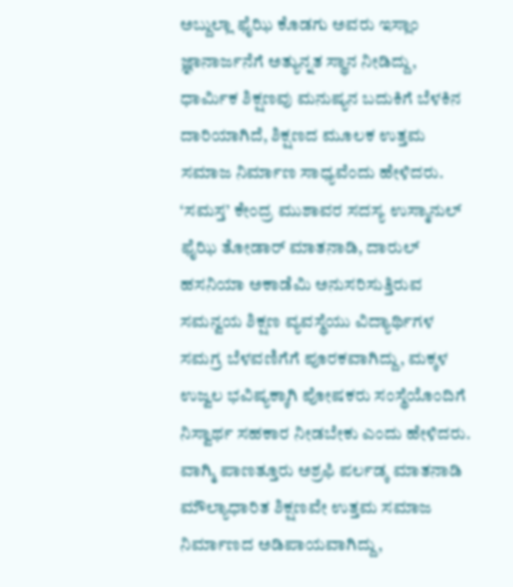ಅಬ್ದುಲ್ಲಾ ಫೈಝಿ ಕೊಡಗು ಅವರು ಇಸ್ಲಾಂ ಜ್ಞಾನಾರ್ಜನೆಗೆ ಅತ್ಯುನ್ನತ ಸ್ಥಾನ ನೀಡಿದ್ದು, ಧಾರ್ಮಿಕ ಶಿಕ್ಷಣವು ಮನುಷ್ಯನ ಬದುಕಿಗೆ ಬೆಳಕಿನ ದಾರಿಯಾಗಿದೆ, ಶಿಕ್ಷಣದ ಮೂಲಕ ಉತ್ತಮ ಸಮಾಜ ನಿರ್ಮಾಣ ಸಾಧ್ಯವೆಂದು ಹೇಳಿದರು. ‘ಸಮಸ್ತ’ ಕೇಂದ್ರ ಮುಶಾವರ ಸದಸ್ಯ ಉಸ್ಮಾನುಲ್ ಫೈಝಿ ತೋಡಾರ್ ಮಾತನಾಡಿ, ದಾರುಲ್ ಹಸನಿಯಾ ಅಕಾಡೆಮಿ ಅನುಸರಿಸುತ್ತಿರುವ ಸಮನ್ವಯ ಶಿಕ್ಷಣ ವ್ಯವಸ್ಥೆಯು ವಿದ್ಯಾರ್ಥಿಗಳ ಸಮಗ್ರ ಬೆಳವಣಿಗೆಗೆ ಪೂರಕವಾಗಿದ್ದು, ಮಕ್ಕಳ ಉಜ್ವಲ ಭವಿಷ್ಯಕ್ಕಾಗಿ ಪೋಷಕರು ಸಂಸ್ಥೆಯೊಂದಿಗೆ ನಿಸ್ವಾರ್ಥ ಸಹಕಾರ ನೀಡಬೇಕು ಎಂದು ಹೇಳಿದರು. ವಾಗ್ಮಿ ಪಾಣತ್ತೂರು ಅಶ್ರಫಿ ಪರ್ಲಡ್ಕ ಮಾತನಾಡಿ ಮೌಲ್ಯಾಧಾರಿತ ಶಿಕ್ಷಣವೇ ಉತ್ತಮ ಸಮಾಜ ನಿರ್ಮಾಣದ ಅಡಿಪಾಯವಾಗಿದ್ದು,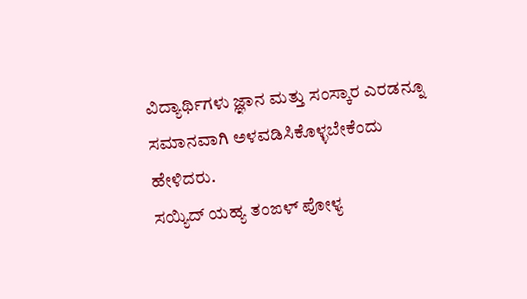ವಿದ್ಯಾರ್ಥಿಗಳು ಜ್ಞಾನ ಮತ್ತು ಸಂಸ್ಕಾರ ಎರಡನ್ನೂ ಸಮಾನವಾಗಿ ಅಳವಡಿಸಿಕೊಳ್ಳಬೇಕೆಂದು ಹೇಳಿದರು.
ಸಯ್ಯಿದ್ ಯಹ್ಯ ತಂಙಳ್ ಪೋಳ್ಯ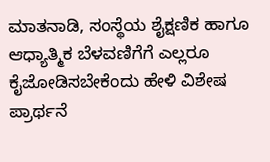ಮಾತನಾಡಿ, ಸಂಸ್ಥೆಯ ಶೈಕ್ಷಣಿಕ ಹಾಗೂ ಆಧ್ಯಾತ್ಮಿಕ ಬೆಳವಣಿಗೆಗೆ ಎಲ್ಲರೂ ಕೈಜೋಡಿಸಬೇಕೆಂದು ಹೇಳಿ ವಿಶೇಷ ಪ್ರಾರ್ಥನೆ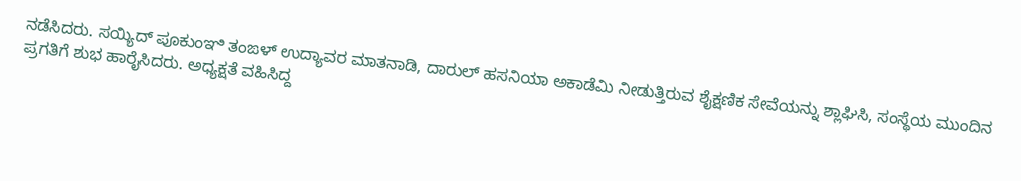ನಡೆಸಿದರು. ಸಯ್ಯಿದ್ ಪೂಕುಂಞಿ ತಂಙಳ್ ಉದ್ಯಾವರ ಮಾತನಾಡಿ, ದಾರುಲ್ ಹಸನಿಯಾ ಅಕಾಡೆಮಿ ನೀಡುತ್ತಿರುವ ಶೈಕ್ಷಣಿಕ ಸೇವೆಯನ್ನು ಶ್ಲಾಘಿಸಿ, ಸಂಸ್ಥೆಯ ಮುಂದಿನ ಪ್ರಗತಿಗೆ ಶುಭ ಹಾರೈಸಿದರು. ಅಧ್ಯಕ್ಷತೆ ವಹಿಸಿದ್ದ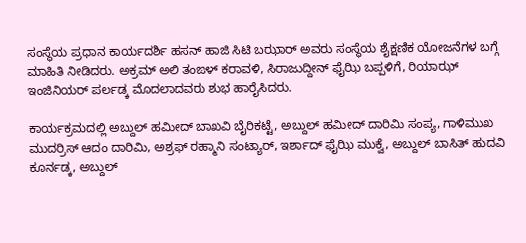ಸಂಸ್ಥೆಯ ಪ್ರಧಾನ ಕಾರ್ಯದರ್ಶಿ ಹಸನ್ ಹಾಜಿ ಸಿಟಿ ಬಝಾರ್ ಅವರು ಸಂಸ್ಥೆಯ ಶೈಕ್ಷಣಿಕ ಯೋಜನೆಗಳ ಬಗ್ಗೆ ಮಾಹಿತಿ ನೀಡಿದರು. ಅಕ್ರಮ್ ಅಲಿ ತಂಙಳ್ ಕರಾವಳಿ, ಸಿರಾಜುದ್ದೀನ್ ಫೈಝಿ ಬಪ್ಪಳಿಗೆ, ರಿಯಾಝ್ ಇಂಜಿನಿಯರ್ ಪರ್ಲಡ್ಕ ಮೊದಲಾದವರು ಶುಭ ಹಾರೈಸಿದರು.

ಕಾರ್ಯಕ್ರಮದಲ್ಲಿ ಅಬ್ದುಲ್ ಹಮೀದ್ ಬಾಖವಿ ಬೈರಿಕಟ್ಟೆ, ಅಬ್ದುಲ್ ಹಮೀದ್ ದಾರಿಮಿ ಸಂಪ್ಯ, ಗಾಳಿಮುಖ ಮುದರ್ರಿಸ್ ಆದಂ ದಾರಿಮಿ, ಅಶ್ರಫ್ ರಹ್ಮಾನಿ ಸಂಟ್ಯಾರ್, ಇರ್ಶಾದ್ ಫೈಝಿ ಮುಕ್ವೆ, ಅಬ್ದುಲ್ ಬಾಸಿತ್ ಹುದವಿ ಕೂರ್ನಡ್ಕ, ಅಬ್ದುಲ್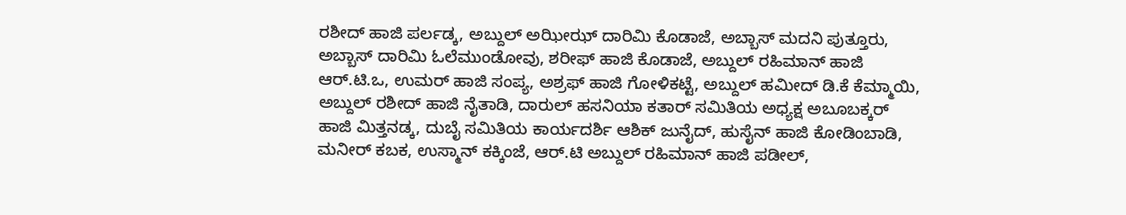ರಶೀದ್ ಹಾಜಿ ಪರ್ಲಡ್ಕ, ಅಬ್ದುಲ್ ಅಝೀಝ್ ದಾರಿಮಿ ಕೊಡಾಜೆ, ಅಬ್ಬಾಸ್ ಮದನಿ ಪುತ್ತೂರು, ಅಬ್ಬಾಸ್ ದಾರಿಮಿ ಓಲೆಮುಂಡೋವು, ಶರೀಫ್ ಹಾಜಿ ಕೊಡಾಜೆ, ಅಬ್ದುಲ್ ರಹಿಮಾನ್ ಹಾಜಿ ಆರ್.ಟಿ.ಒ, ಉಮರ್ ಹಾಜಿ ಸಂಪ್ಯ, ಅಶ್ರಫ್ ಹಾಜಿ ಗೋಳಿಕಟ್ಟೆ, ಅಬ್ದುಲ್ ಹಮೀದ್ ಡಿ.ಕೆ ಕೆಮ್ಮಾಯಿ, ಅಬ್ದುಲ್ ರಶೀದ್ ಹಾಜಿ ನೈತಾಡಿ, ದಾರುಲ್ ಹಸನಿಯಾ ಕತಾರ್ ಸಮಿತಿಯ ಅಧ್ಯಕ್ಷ ಅಬೂಬಕ್ಕರ್ ಹಾಜಿ ಮಿತ್ತನಡ್ಕ, ದುಬೈ ಸಮಿತಿಯ ಕಾರ್ಯದರ್ಶಿ ಆಶಿಕ್ ಜುನೈದ್, ಹುಸೈನ್ ಹಾಜಿ ಕೋಡಿಂಬಾಡಿ, ಮನೀರ್ ಕಬಕ, ಉಸ್ಮಾನ್ ಕಕ್ಕಿಂಜೆ, ಆರ್.ಟಿ ಅಬ್ದುಲ್ ರಹಿಮಾನ್ ಹಾಜಿ ಪಡೀಲ್,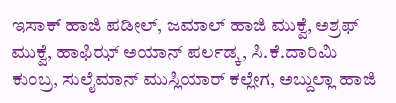ಇಸಾಕ್ ಹಾಜಿ ಪಡೀಲ್, ಜಮಾಲ್ ಹಾಜಿ ಮುಕ್ವೆ, ಅಶ್ರಫ್ ಮುಕ್ವೆ, ಹಾಫಿಝ್ ಅಯಾನ್ ಪರ್ಲಡ್ಕ, ಸಿ.ಕೆ.ದಾರಿಮಿ ಕುಂಬ್ರ, ಸುಲೈಮಾನ್ ಮುಸ್ಲಿಯಾರ್ ಕಲ್ಲೇಗ, ಅಬ್ದುಲ್ಲಾ ಹಾಜಿ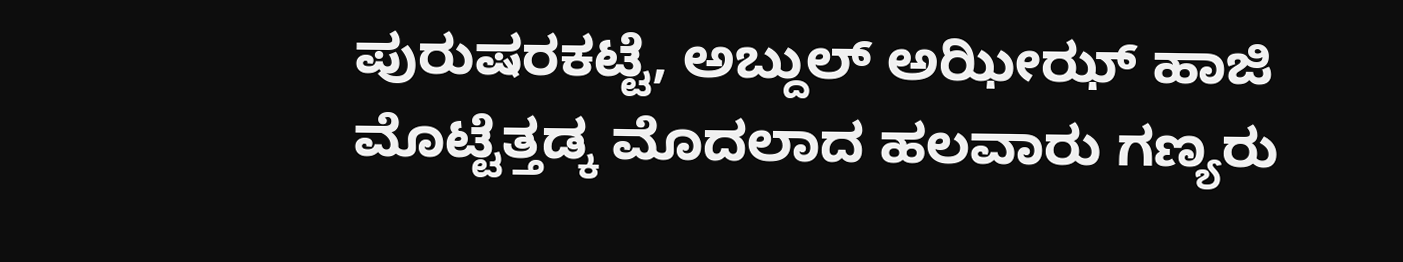ಪುರುಷರಕಟ್ಟೆ, ಅಬ್ದುಲ್ ಅಝೀಝ್ ಹಾಜಿ ಮೊಟ್ಟೆತ್ತಡ್ಕ ಮೊದಲಾದ ಹಲವಾರು ಗಣ್ಯರು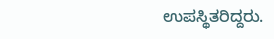ಉಪಸ್ಥಿತರಿದ್ದರು.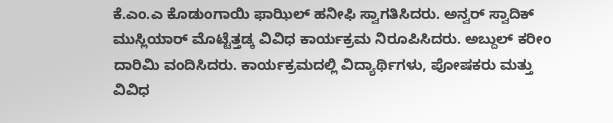ಕೆ.ಎಂ.ಎ ಕೊಡುಂಗಾಯಿ ಫಾಝಿಲ್ ಹನೀಫಿ ಸ್ವಾಗತಿಸಿದರು. ಅನ್ವರ್ ಸ್ವಾದಿಕ್ ಮುಸ್ಲಿಯಾರ್ ಮೊಟ್ಟೆತ್ತಡ್ಕ ವಿವಿಧ ಕಾರ್ಯಕ್ರಮ ನಿರೂಪಿಸಿದರು. ಅಬ್ದುಲ್ ಕರೀಂ ದಾರಿಮಿ ವಂದಿಸಿದರು. ಕಾರ್ಯಕ್ರಮದಲ್ಲಿ ವಿದ್ಯಾರ್ಥಿಗಳು, ಪೋಷಕರು ಮತ್ತು ವಿವಿಧ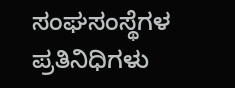ಸಂಘಸಂಸ್ಥೆಗಳ ಪ್ರತಿನಿಧಿಗಳು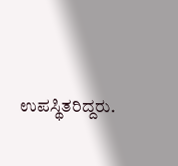ಉಪಸ್ಥಿತರಿದ್ದರು.